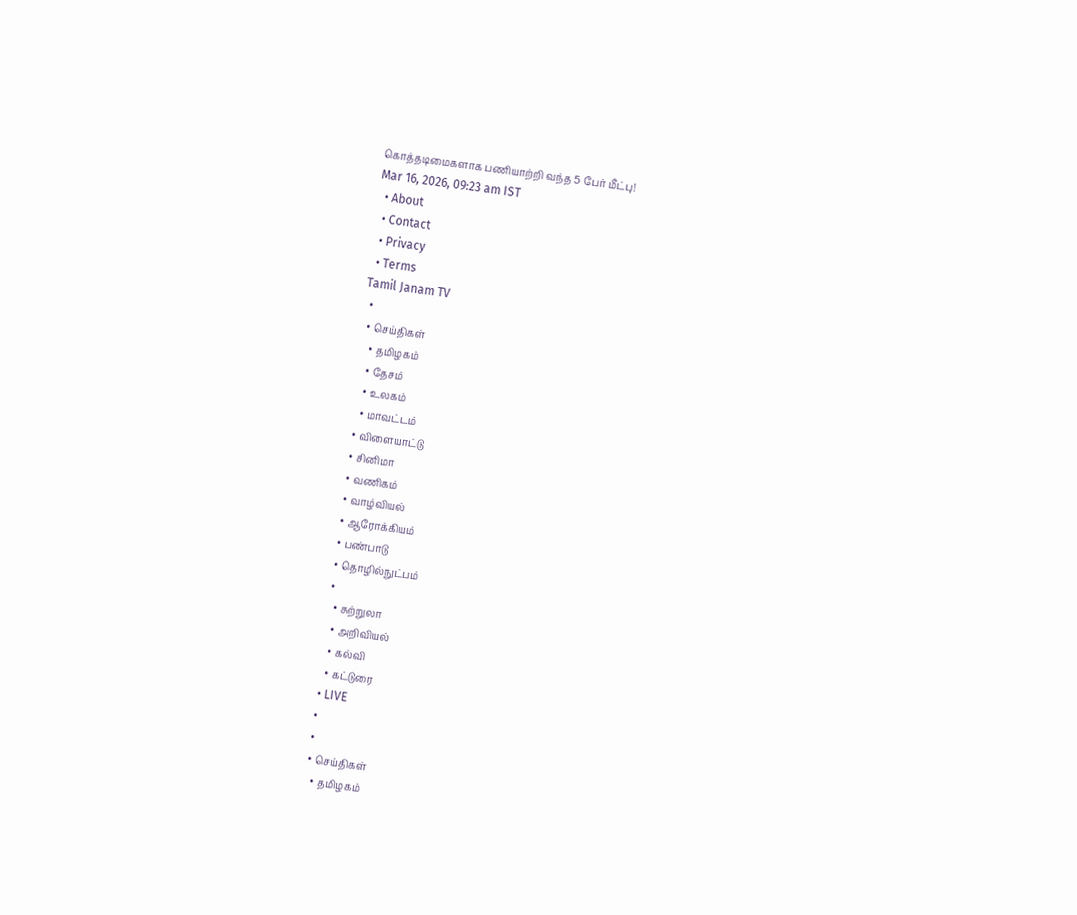கொத்தடிமைகளாக பணியாற்றி வந்த 5 பேர் மீட்பு!
Mar 16, 2026, 09:23 am IST
  • About
  • Contact
  • Privacy
  • Terms
Tamil Janam TV
  •
  • செய்திகள்
    • தமிழகம்
    • தேசம்
    • உலகம்
    • மாவட்டம்
  • விளையாட்டு
  • சினிமா
  • வணிகம்
  • வாழ்வியல்
  • ஆரோக்கியம்
  • பண்பாடு
  • தொழில்நுட்பம்
  •
    • சுற்றுலா
    • அறிவியல்
    • கல்வி
    • கட்டுரை
  • LIVE
  •
  •
  • செய்திகள்
    • தமிழகம்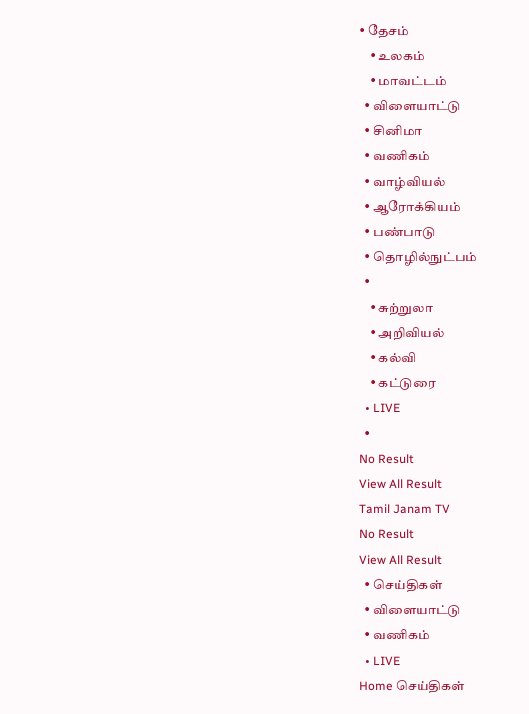• தேசம்
    • உலகம்
    • மாவட்டம்
  • விளையாட்டு
  • சினிமா
  • வணிகம்
  • வாழ்வியல்
  • ஆரோக்கியம்
  • பண்பாடு
  • தொழில்நுட்பம்
  •
    • சுற்றுலா
    • அறிவியல்
    • கல்வி
    • கட்டுரை
  • LIVE
  •
No Result
View All Result
Tamil Janam TV
No Result
View All Result
  • செய்திகள்
  • விளையாட்டு
  • வணிகம்
  • LIVE
Home செய்திகள்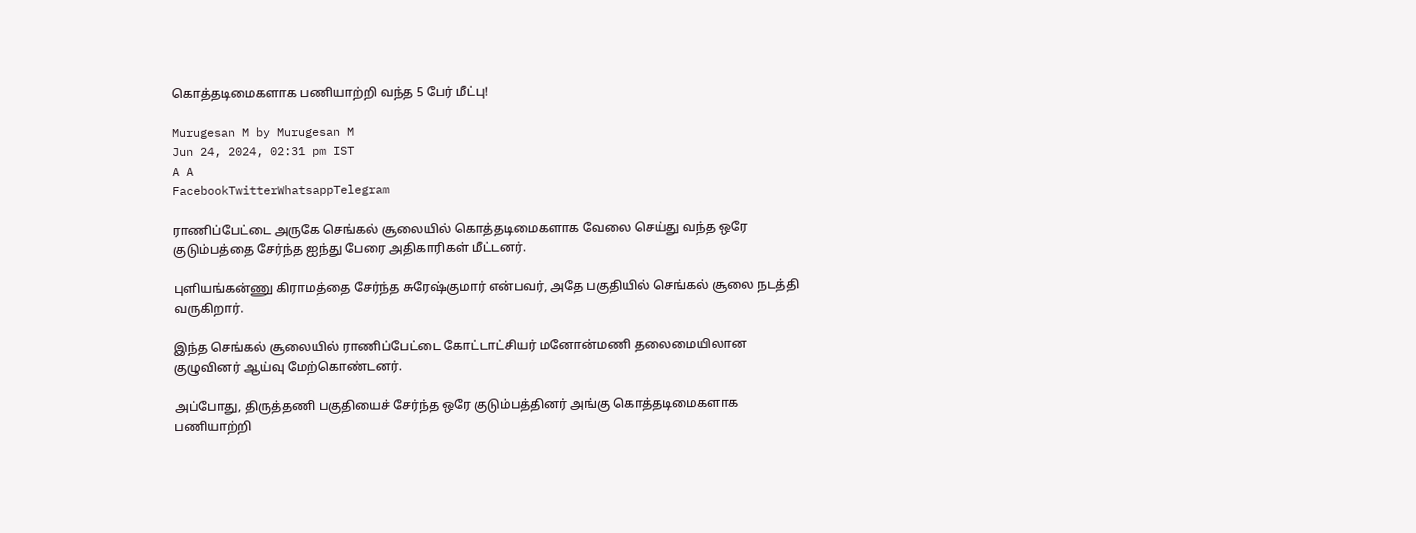கொத்தடிமைகளாக பணியாற்றி வந்த 5 பேர் மீட்பு!

Murugesan M by Murugesan M
Jun 24, 2024, 02:31 pm IST
A A
FacebookTwitterWhatsappTelegram

ராணிப்பேட்டை அருகே செங்கல் சூலையில் கொத்தடிமைகளாக வேலை செய்து வந்த ஒரே குடும்பத்தை சேர்ந்த ஐந்து பேரை அதிகாரிகள் மீட்டனர்.

புளியங்கன்ணு கிராமத்தை சேர்ந்த சுரேஷ்குமார் என்பவர், அதே பகுதியில் செங்கல் சூலை நடத்தி வருகிறார்.

இந்த செங்கல் சூலையில் ராணிப்பேட்டை கோட்டாட்சியர் மனோன்மணி தலைமையிலான குழுவினர் ஆய்வு மேற்கொண்டனர்.

அப்போது, திருத்தணி பகுதியைச் சேர்ந்த ஒரே குடும்பத்தினர் அங்கு கொத்தடிமைகளாக பணியாற்றி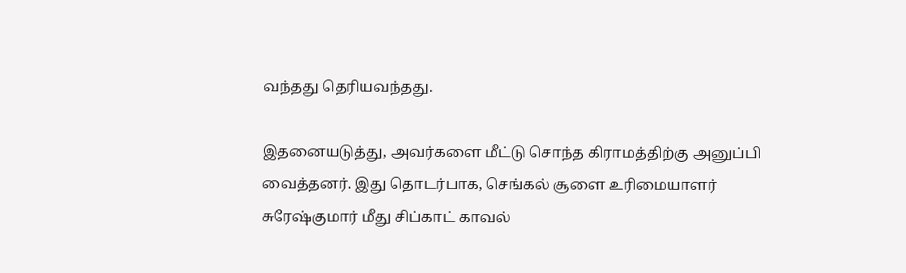வந்தது தெரியவந்தது.

இதனையடுத்து, அவர்களை மீட்டு சொந்த கிராமத்திற்கு அனுப்பி வைத்தனர். இது தொடர்பாக, செங்கல் சூளை உரிமையாளர் சுரேஷ்குமார் மீது சிப்காட் காவல்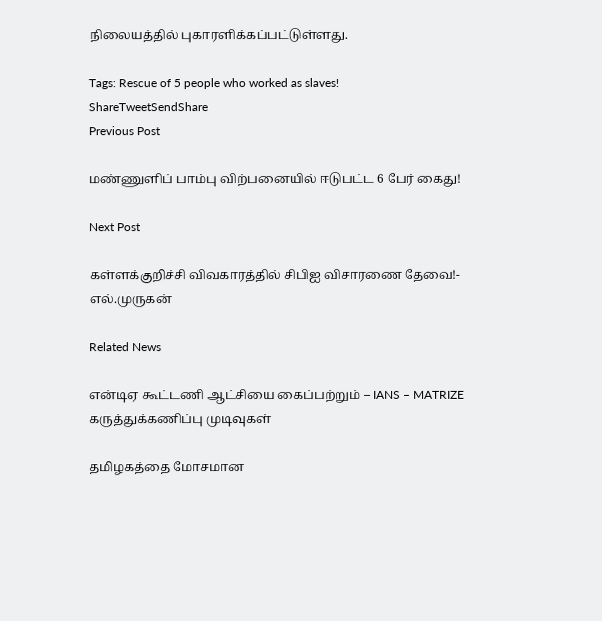நிலையத்தில் புகாரளிக்கப்பட்டுள்ளது.

Tags: Rescue of 5 people who worked as slaves!
ShareTweetSendShare
Previous Post

மண்ணுளிப் பாம்பு விற்பனையில் ஈடுபட்ட 6 பேர் கைது!

Next Post

கள்ளக்குறிச்சி விவகாரத்தில் சிபிஐ விசாரணை தேவை!- எல்.முருகன்

Related News

என்டிஏ கூட்டணி ஆட்சியை கைப்பற்றும் – IANS – MATRIZE கருத்துக்கணிப்பு முடிவுகள்

தமிழகத்தை மோசமான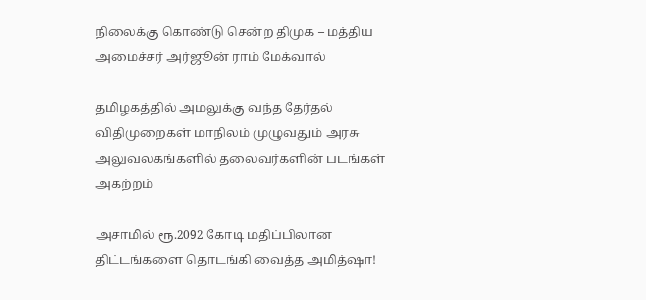நிலைக்கு கொண்டு சென்ற திமுக – மத்திய அமைச்சர் அர்ஜூன் ராம் மேக்வால்

தமிழகத்தில் அமலுக்கு வந்த தேர்தல் விதிமுறைகள் மாநிலம் முழுவதும் அரசு அலுவலகங்களில் தலைவர்களின் படங்கள் அகற்றம்

அசாமில் ரூ.2092 கோடி மதிப்பிலான திட்டங்களை தொடங்கி வைத்த அமித்ஷா!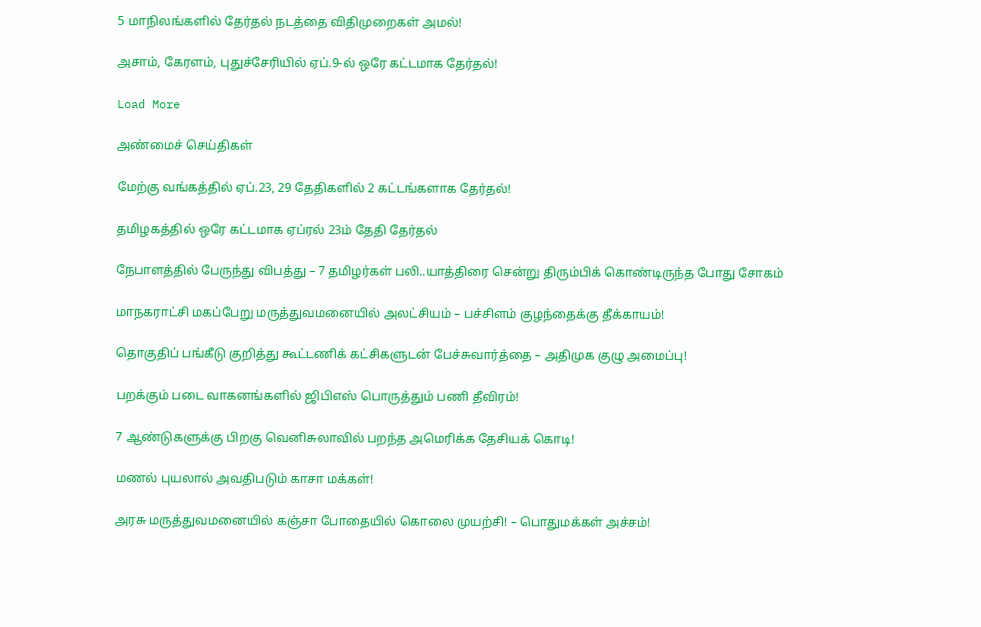5 மாநிலங்களில் தேர்தல் நடத்தை விதிமுறைகள் அமல்!

அசாம், கேரளம், புதுச்சேரியில் ஏப்.9-ல் ஒரே கட்டமாக தேர்தல்!

Load More

அண்மைச் செய்திகள்

மேற்கு வங்கத்தில் ஏப்.23, 29 தேதிகளில் 2 கட்டங்களாக தேர்தல்!

தமிழகத்தில் ஒரே கட்டமாக ஏப்ரல் 23ம் தேதி தேர்தல்

நேபாளத்தில் பேருந்து விபத்து – 7 தமிழர்கள் பலி..யாத்திரை சென்று திரும்பிக் கொண்டிருந்த போது சோகம்

மாநகராட்சி மகப்பேறு மருத்துவமனையில் அலட்சியம் – பச்சிளம் குழந்தைக்கு தீக்காயம்!

தொகுதிப் பங்கீடு குறித்து கூட்டணிக் கட்சிகளுடன் பேச்சுவார்த்தை – அதிமுக குழு அமைப்பு!

பறக்கும் படை வாகனங்களில் ஜிபிஎஸ் பொருத்தும் பணி தீவிரம்!

7 ஆண்டுகளுக்கு பிறகு வெனிசுலாவில் பறந்த அமெரிக்க தேசியக் கொடி!

மணல் புயலால் அவதிபடும் காசா மக்கள்!

அரசு மருத்துவமனையில் கஞ்சா போதையில் கொலை முயற்சி! – பொதுமக்கள் அச்சம்!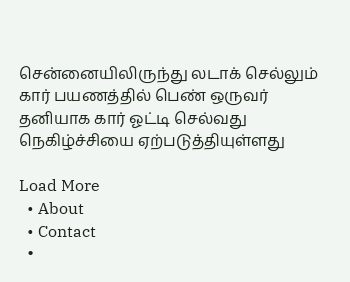சென்னையிலிருந்து லடாக் செல்லும் கார் பயணத்தில் பெண் ஒருவர் தனியாக கார் ஓட்டி செல்வது நெகிழ்ச்சியை ஏற்படுத்தியுள்ளது

Load More
  • About
  • Contact
  •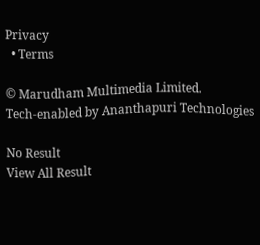Privacy
  • Terms

© Marudham Multimedia Limited.
Tech-enabled by Ananthapuri Technologies

No Result
View All Result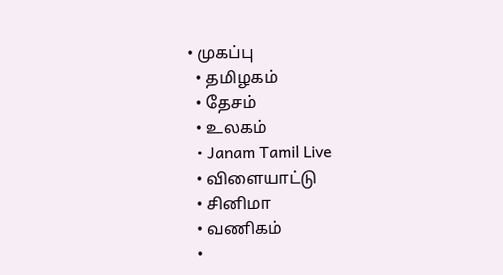• முகப்பு
  • தமிழகம்
  • தேசம்
  • உலகம்
  • Janam Tamil Live
  • விளையாட்டு
  • சினிமா
  • வணிகம்
  •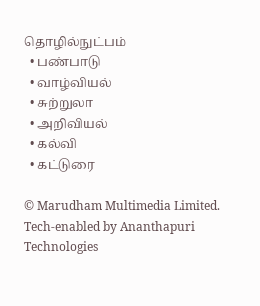தொழில்நுட்பம்
  • பண்பாடு
  • வாழ்வியல்
  • சுற்றுலா
  • அறிவியல்
  • கல்வி
  • கட்டுரை

© Marudham Multimedia Limited.
Tech-enabled by Ananthapuri Technologies